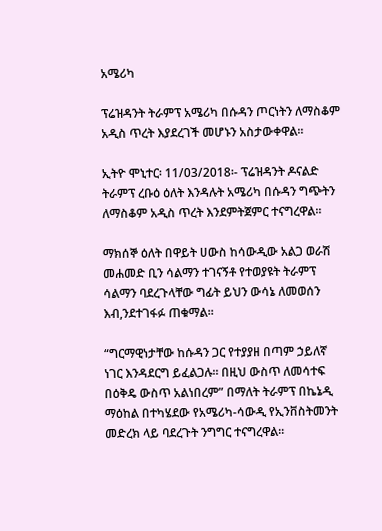አሜሪካ

ፕሬዝዳንት ትራምፕ አሜሪካ በሱዳን ጦርነትን ለማስቆም አዲስ ጥረት እያደረገች መሆኑን አስታውቀዋል፡፡

ኢትዮ ሞኒተር፡ 11/03/2018፡- ፕሬዝዳንት ዶናልድ ትራምፕ ረቡዕ ዕለት እንዳሉት አሜሪካ በሱዳን ግጭትን ለማስቆም አዲስ ጥረት እንደምትጀምር ተናግረዋል፡፡

ማክሰኞ ዕለት በዋይት ሀውስ ከሳውዲው አልጋ ወራሽ መሐመድ ቢን ሳልማን ተገናኝቶ የተወያዩት ትራምፕ ሳልማን ባደረጉላቸው ግፊት ይህን ውሳኔ ለመወሰን እብ,ንደተገፋፉ ጠቁማል፡፡

“ግርማዊነታቸው ከሱዳን ጋር የተያያዘ በጣም ኃይለኛ ነገር እንዳደርግ ይፈልጋሉ። በዚህ ውስጥ ለመሳተፍ በዕቅዴ ውስጥ አልነበረም” በማለት ትራምፕ በኬኔዲ ማዕከል በተካሄደው የአሜሪካ-ሳውዲ የኢንቨስትመንት መድረክ ላይ ባደረጉት ንግግር ተናግረዋል።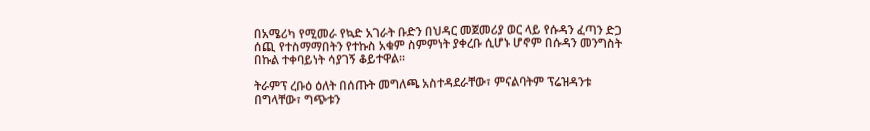በአሜሪካ የሚመራ የኳድ አገራት ቡድን በህዳር መጀመሪያ ወር ላይ የሱዳን ፈጣን ድጋ ሰጪ የተስማማበትን የተኩስ አቁም ስምምነት ያቀረቡ ሲሆኑ ሆኖም በሱዳን መንግስት በኩል ተቀባይነት ሳያገኝ ቆይተዋል፡፡

ትራምፕ ረቡዕ ዕለት በሰጡት መግለጫ አስተዳደራቸው፣ ምናልባትም ፕሬዝዳንቱ በግላቸው፣ ግጭቱን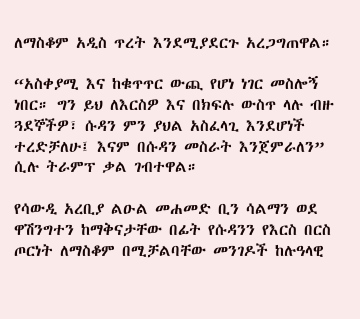ለማስቆም አዲስ ጥረት እንደሚያደርጉ አረጋግጠዋል።

“አስቀያሚ እና ከቁጥጥር ውጪ የሆነ ነገር መስሎኝ ነበር። ግን ይህ ለእርስዎ እና በክፍሉ ውስጥ ላሉ ብዙ ጓደኞችዎ፣ ሱዳን ምን ያህል አስፈላጊ እንደሆነች ተረድቻለሁ፤ እናም በሱዳን መስራት እንጀምራለን” ሲሉ ትራምፕ ቃል ገብተዋል።

የሳውዲ አረቢያ ልዑል መሐመድ ቢን ሳልማን ወደ ዋሽንግተን ከማቅናታቸው በፊት የሱዳንን የእርስ በርስ ጦርነት ለማስቆም በሚቻልባቸው መንገዶች ከሉዓላዊ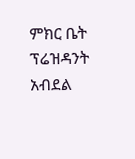ምክር ቤት ፕሬዝዳንት አብደል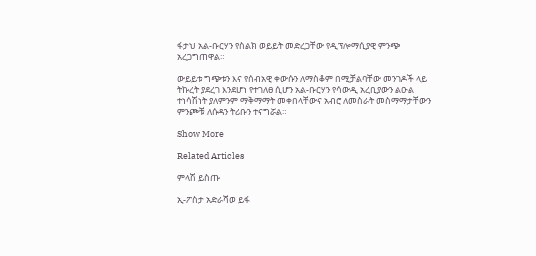ፋታህ አል-ቡርሃን የስልክ ወይይት መድረጋቸው የዲፕሎማሲያዊ ምንጭ አረጋግጠዋል።

ውይይቱ ግጭቱን እና የሰብአዊ ቀውሱን ለማስቆም በሚቻልባቸው መንገዶች ላይ ትኩረት ያደረገ እንደሆነ የተገለፀ ሲሆን አል-ቡርሃን የሳውዲ አረቢያውን ልዑል ተነሳሽነት ያለምንም ማቅማማት መቀበላቸውና አብሮ ለመስራት መስማማታቸውን ምንጮቹ ለሱዳን ትሪቡን ተናግሯል።

Show More

Related Articles

ምላሽ ይስጡ

ኢ-ፖስታ አድራሻወ ይፋ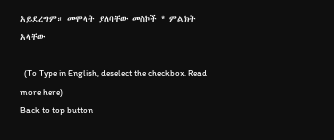አይደረግም። መሞላት ያለባቸው መስኮች * ምልክት አላቸው

  (To Type in English, deselect the checkbox. Read more here)
Back to top button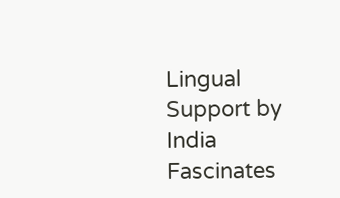Lingual Support by India Fascinates